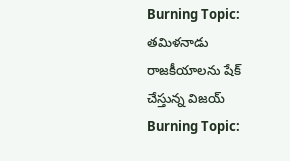Burning Topic: తమిళనాడు రాజకీయాలను షేక్ చేస్తున్న విజయ్
Burning Topic: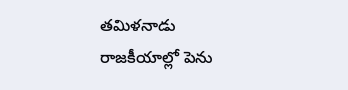తమిళనాడు రాజకీయాల్లో పెను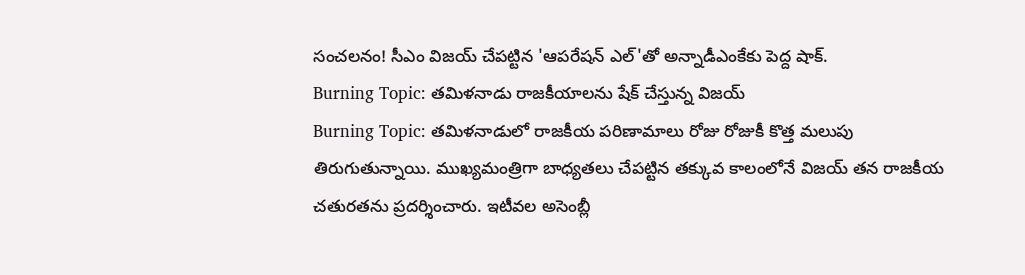సంచలనం! సీఎం విజయ్ చేపట్టిన 'ఆపరేషన్ ఎల్'తో అన్నాడీఎంకేకు పెద్ద షాక్.
Burning Topic: తమిళనాడు రాజకీయాలను షేక్ చేస్తున్న విజయ్
Burning Topic: తమిళనాడులో రాజకీయ పరిణామాలు రోజు రోజుకీ కొత్త మలుపు తిరుగుతున్నాయి. ముఖ్యమంత్రిగా బాధ్యతలు చేపట్టిన తక్కువ కాలంలోనే విజయ్ తన రాజకీయ చతురతను ప్రదర్శించారు. ఇటీవల అసెంబ్లీ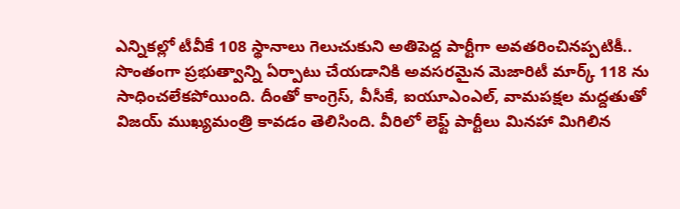ఎన్నికల్లో టీవీకే 108 స్థానాలు గెలుచుకుని అతిపెద్ద పార్టీగా అవతరించినప్పటికీ.. సొంతంగా ప్రభుత్వాన్ని ఏర్పాటు చేయడానికి అవసరమైన మెజారిటీ మార్క్ 118 ను సాధించలేకపోయింది. దీంతో కాంగ్రెస్, వీసీకే, ఐయూఎంఎల్, వామపక్షల మద్దతుతో విజయ్ ముఖ్యమంత్రి కావడం తెలిసింది. వీరిలో లెఫ్ట్ పార్టీలు మినహా మిగిలిన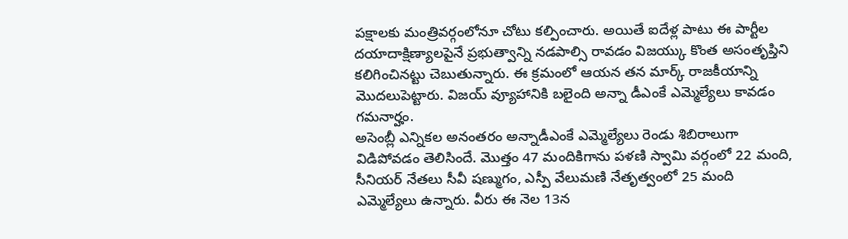పక్షాలకు మంత్రివర్గంలోనూ చోటు కల్పించారు. అయితే ఐదేళ్ల పాటు ఈ పార్టీల దయాదాక్షిణ్యాలపైనే ప్రభుత్వాన్ని నడపాల్సి రావడం విజయ్కు కొంత అసంతృప్తిని కలిగించినట్టు చెబుతున్నారు. ఈ క్రమంలో ఆయన తన మార్క్ రాజకీయాన్ని మొదలుపెట్టారు. విజయ్ వ్యూహానికి బలైంది అన్నా డీఎంకే ఎమ్మెల్యేలు కావడం గమనార్హం.
అసెంబ్లీ ఎన్నికల అనంతరం అన్నాడీఎంకే ఎమ్మెల్యేలు రెండు శిబిరాలుగా విడిపోవడం తెలిసిందే. మొత్తం 47 మందికిగాను పళణి స్వామి వర్గంలో 22 మంది, సీనియర్ నేతలు సీవీ షణ్ముగం, ఎస్పీ వేలుమణి నేతృత్వంలో 25 మంది ఎమ్మెల్యేలు ఉన్నారు. వీరు ఈ నెల 13న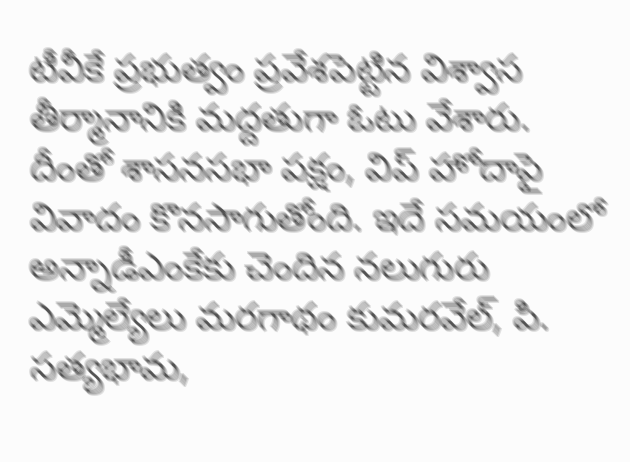టీవీకే ప్రభుత్వం ప్రవేశపెట్టిన విశ్వాస తీర్మానానికి మద్దతుగా ఓటు వేశారు. దీంతో శాసనసభా పక్షం, విప్ హోదాపై వివాదం కొనసాగుతోంది. ఇదే సమయంలో అన్నాడీఎంకేకు చెందిన నలుగురు ఎమ్మెల్యేలు మరగాథం కుమరవేల్, పి. సత్యభామ,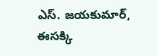ఎస్. జయకుమార్, ఈసక్కి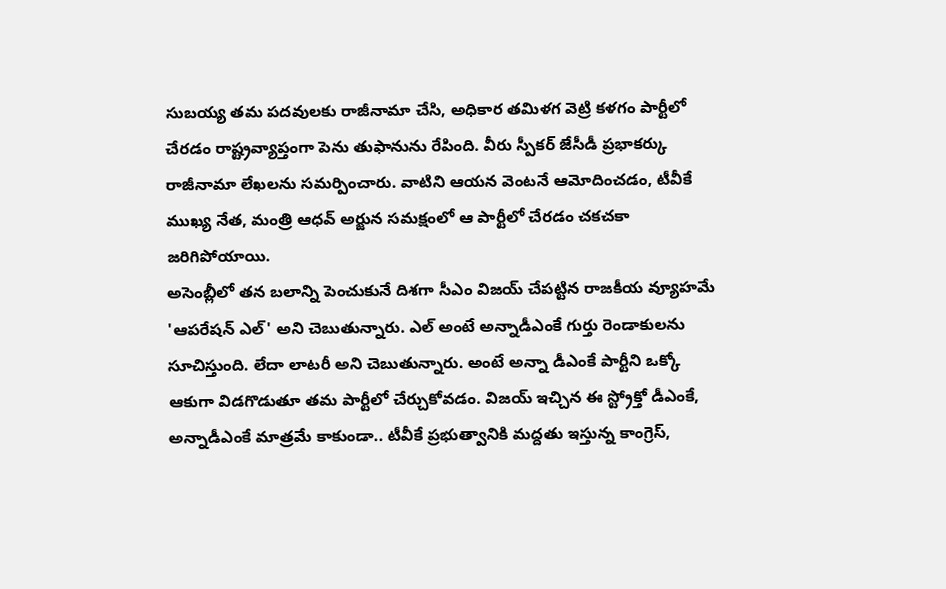సుబయ్య తమ పదవులకు రాజీనామా చేసి, అధికార తమిళగ వెట్రి కళగం పార్టీలో చేరడం రాష్ట్రవ్యాప్తంగా పెను తుఫానును రేపింది. వీరు స్పీకర్ జేసీడీ ప్రభాకర్కు రాజీనామా లేఖలను సమర్పించారు. వాటిని ఆయన వెంటనే ఆమోదించడం, టీవీకే ముఖ్య నేత, మంత్రి ఆధవ్ అర్జున సమక్షంలో ఆ పార్టీలో చేరడం చకచకా జరిగిపోయాయి.
అసెంబ్లీలో తన బలాన్ని పెంచుకునే దిశగా సీఎం విజయ్ చేపట్టిన రాజకీయ వ్యూహమే 'ఆపరేషన్ ఎల్' అని చెబుతున్నారు. ఎల్ అంటే అన్నాడీఎంకే గుర్తు రెండాకులను సూచిస్తుంది. లేదా లాటరీ అని చెబుతున్నారు. అంటే అన్నా డీఎంకే పార్టీని ఒక్కో ఆకుగా విడగొడుతూ తమ పార్టీలో చేర్చుకోవడం. విజయ్ ఇచ్చిన ఈ స్ట్రోక్తో డీఎంకే, అన్నాడీఎంకే మాత్రమే కాకుండా.. టీవీకే ప్రభుత్వానికి మద్దతు ఇస్తున్న కాంగ్రెస్,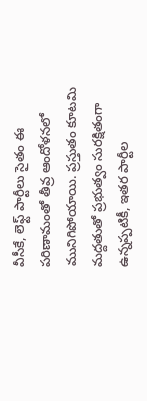వీసీకే, లెఫ్ట్ పార్టీలు సైతం ఈ పరిణామంతో తీవ్ర ఆందోళనలో మునిగిపోయాయి. ప్రస్తుతం కూటమి మద్దతుతో ప్రభుత్వం సురక్షితంగా ఉన్నప్పటికీ, ఇతర పార్టీల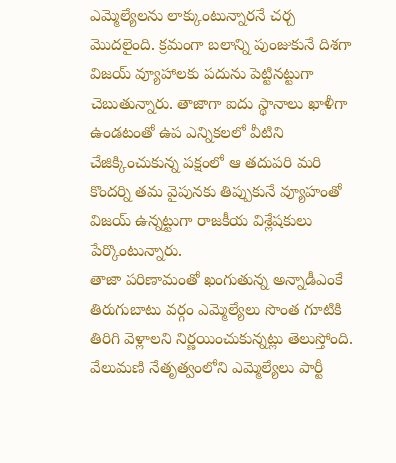ఎమ్మెల్యేలను లాక్కుంటున్నారనే చర్చ మొదలైంది. క్రమంగా బలాన్ని పుంజుకునే దిశగా విజయ్ వ్యూహాలకు పదును పెట్టినట్టుగా చెబుతున్నారు. తాజాగా ఐదు స్థానాలు ఖాళీగా ఉండటంతో ఉప ఎన్నికలలో వీటిని చేజిక్కించుకున్న పక్షంలో ఆ తదుపరి మరి కొందర్ని తమ వైపునకు తిప్పుకునే వ్యూహంతో విజయ్ ఉన్నట్టుగా రాజకీయ విశ్లేషకులు పేర్కొంటున్నారు.
తాజా పరిణామంతో ఖంగుతున్న అన్నాడీఎంకే తిరుగుబాటు వర్గం ఎమ్మెల్యేలు సొంత గూటికి తిరిగి వెళ్లాలని నిర్ణయించుకున్నట్లు తెలుస్తోంది. వేలుమణి నేతృత్వంలోని ఎమ్మెల్యేలు పార్టీ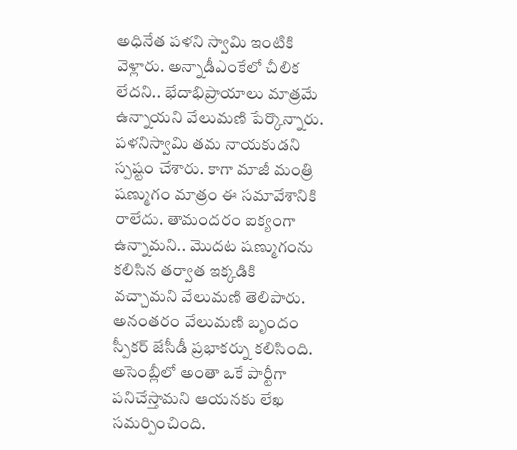అధినేత పళని స్వామి ఇంటికి వెళ్లారు. అన్నాడీఎంకేలో చీలిక లేదని.. భేదాభిప్రాయాలు మాత్రమే ఉన్నాయని వేలుమణి పేర్కొన్నారు. పళనిస్వామి తమ నాయకుడని స్పష్టం చేశారు. కాగా మాజీ మంత్రి షణ్ముగం మాత్రం ఈ సమావేశానికి రాలేదు. తామందరం ఐక్యంగా ఉన్నామని.. మొదట షణ్ముగంను కలిసిన తర్వాత ఇక్కడికి వచ్చామని వేలుమణి తెలిపారు. అనంతరం వేలుమణి బృందం స్పీకర్ జేసీడీ ప్రభాకర్ను కలిసింది. అసెంబ్లీలో అంతా ఒకే పార్టీగా పనిచేస్తామని ఆయనకు లేఖ సమర్పించింది.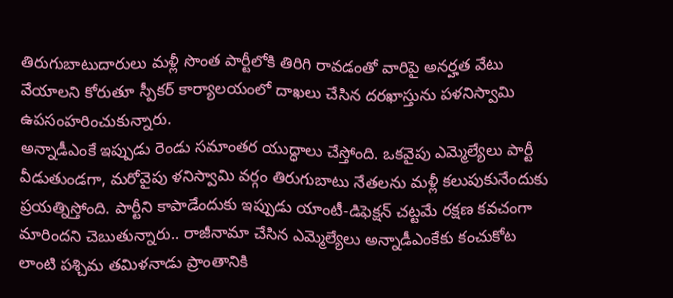తిరుగుబాటుదారులు మళ్లీ సొంత పార్టీలోకి తిరిగి రావడంతో వారిపై అనర్హత వేటు వేయాలని కోరుతూ స్పీకర్ కార్యాలయంలో దాఖలు చేసిన దరఖాస్తును పళనిస్వామి ఉపసంహరించుకున్నారు.
అన్నాడీఎంకే ఇప్పుడు రెండు సమాంతర యుద్ధాలు చేస్తోంది. ఒకవైపు ఎమ్మెల్యేలు పార్టీ వీడుతుండగా, మరోవైపు ళనిస్వామి వర్గం తిరుగుబాటు నేతలను మళ్లీ కలుపుకునేందుకు ప్రయత్నిస్తోంది. పార్టీని కాపాడేందుకు ఇప్పుడు యాంటీ-డిఫెక్షన్ చట్టమే రక్షణ కవచంగా మారిందని చెబుతున్నారు.. రాజీనామా చేసిన ఎమ్మెల్యేలు అన్నాడీఎంకేకు కంచుకోట లాంటి పశ్చిమ తమిళనాడు ప్రాంతానికి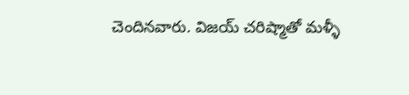చెందినవారు. విజయ్ చరిష్మాతో మళ్ళీ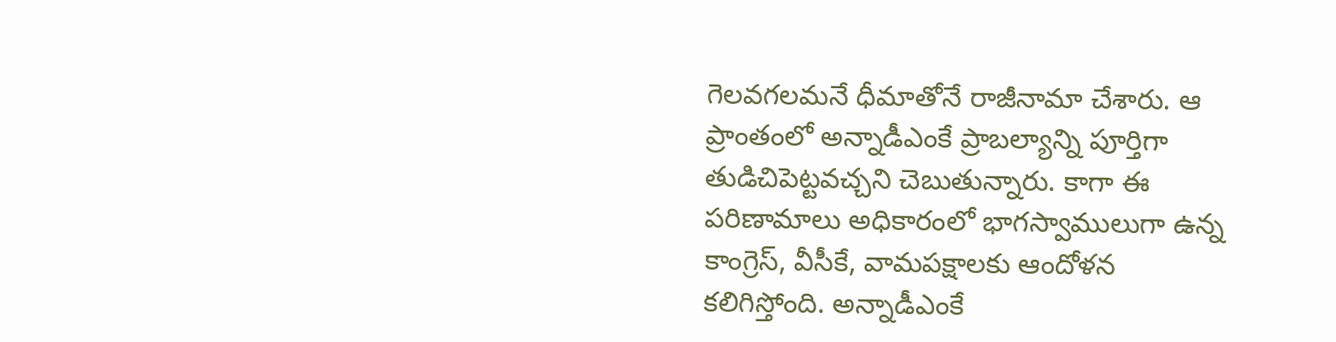గెలవగలమనే ధీమాతోనే రాజీనామా చేశారు. ఆ ప్రాంతంలో అన్నాడీఎంకే ప్రాబల్యాన్ని పూర్తిగా తుడిచిపెట్టవచ్చని చెబుతున్నారు. కాగా ఈ పరిణామాలు అధికారంలో భాగస్వాములుగా ఉన్న కాంగ్రెస్, వీసీకే, వామపక్షాలకు ఆందోళన కలిగిస్తోంది. అన్నాడీఎంకే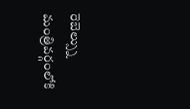రెబెల్స్ను మంత్రివర్గంలోకి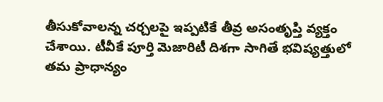తీసుకోవాలన్న చర్చలపై ఇప్పటికే తీవ్ర అసంతృప్తి వ్యక్తం చేశాయి. టీవీకే పూర్తి మెజారిటీ దిశగా సాగితే భవిష్యత్తులో తమ ప్రాధాన్యం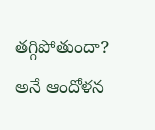తగ్గిపోతుందా? అనే ఆందోళన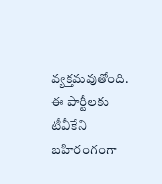వ్యక్తమవుతోంది. ఈ పార్టీలకు టీవీకేని బహిరంగంగా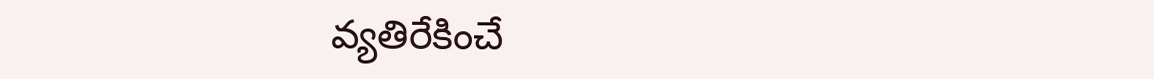వ్యతిరేకించే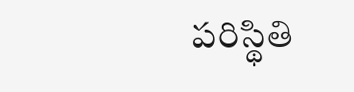పరిస్థితి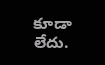కూడా లేదు.